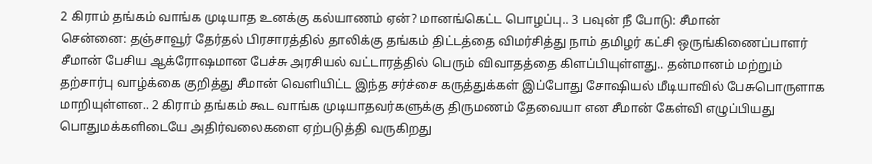2 கிராம் தங்கம் வாங்க முடியாத உனக்கு கல்யாணம் ஏன்? மானங்கெட்ட பொழப்பு.. 3 பவுன் நீ போடு: சீமான்
சென்னை: தஞ்சாவூர் தேர்தல் பிரசாரத்தில் தாலிக்கு தங்கம் திட்டத்தை விமர்சித்து நாம் தமிழர் கட்சி ஒருங்கிணைப்பாளர் சீமான் பேசிய ஆக்ரோஷமான பேச்சு அரசியல் வட்டாரத்தில் பெரும் விவாதத்தை கிளப்பியுள்ளது.. தன்மானம் மற்றும் தற்சார்பு வாழ்க்கை குறித்து சீமான் வெளியிட்ட இந்த சர்ச்சை கருத்துக்கள் இப்போது சோஷியல் மீடியாவில் பேசுபொருளாக மாறியுள்ளன.. 2 கிராம் தங்கம் கூட வாங்க முடியாதவர்களுக்கு திருமணம் தேவையா என சீமான் கேள்வி எழுப்பியது பொதுமக்களிடையே அதிர்வலைகளை ஏற்படுத்தி வருகிறது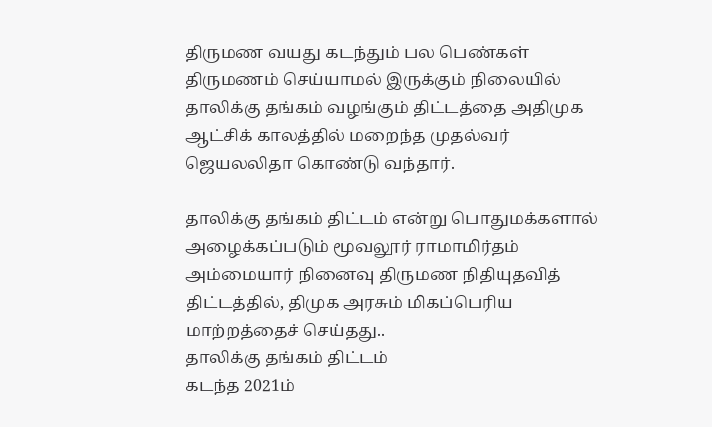திருமண வயது கடந்தும் பல பெண்கள் திருமணம் செய்யாமல் இருக்கும் நிலையில் தாலிக்கு தங்கம் வழங்கும் திட்டத்தை அதிமுக ஆட்சிக் காலத்தில் மறைந்த முதல்வர் ஜெயலலிதா கொண்டு வந்தார்.

தாலிக்கு தங்கம் திட்டம் என்று பொதுமக்களால் அழைக்கப்படும் மூவலூர் ராமாமிர்தம் அம்மையார் நினைவு திருமண நிதியுதவித் திட்டத்தில், திமுக அரசும் மிகப்பெரிய மாற்றத்தைச் செய்தது..
தாலிக்கு தங்கம் திட்டம்
கடந்த 2021ம்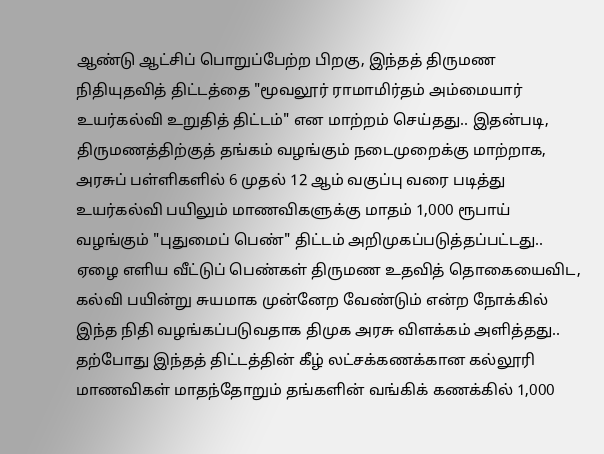ஆண்டு ஆட்சிப் பொறுப்பேற்ற பிறகு, இந்தத் திருமண நிதியுதவித் திட்டத்தை "மூவலூர் ராமாமிர்தம் அம்மையார் உயர்கல்வி உறுதித் திட்டம்" என மாற்றம் செய்தது.. இதன்படி, திருமணத்திற்குத் தங்கம் வழங்கும் நடைமுறைக்கு மாற்றாக, அரசுப் பள்ளிகளில் 6 முதல் 12 ஆம் வகுப்பு வரை படித்து உயர்கல்வி பயிலும் மாணவிகளுக்கு மாதம் 1,000 ரூபாய் வழங்கும் "புதுமைப் பெண்" திட்டம் அறிமுகப்படுத்தப்பட்டது..
ஏழை எளிய வீட்டுப் பெண்கள் திருமண உதவித் தொகையைவிட, கல்வி பயின்று சுயமாக முன்னேற வேண்டும் என்ற நோக்கில் இந்த நிதி வழங்கப்படுவதாக திமுக அரசு விளக்கம் அளித்தது.. தற்போது இந்தத் திட்டத்தின் கீழ் லட்சக்கணக்கான கல்லூரி மாணவிகள் மாதந்தோறும் தங்களின் வங்கிக் கணக்கில் 1,000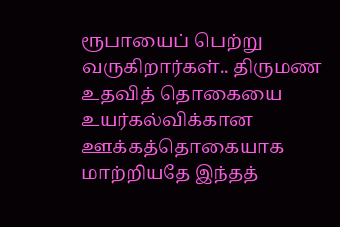ரூபாயைப் பெற்று வருகிறார்கள்.. திருமண உதவித் தொகையை உயர்கல்விக்கான ஊக்கத்தொகையாக மாற்றியதே இந்தத்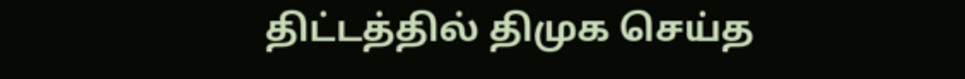திட்டத்தில் திமுக செய்த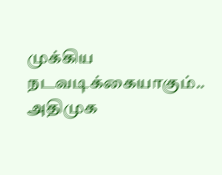முக்கிய நடவடிக்கையாகும்..
அதிமுக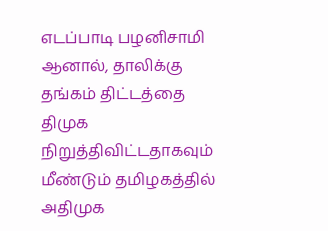எடப்பாடி பழனிசாமி
ஆனால், தாலிக்கு தங்கம் திட்டத்தை திமுக நிறுத்திவிட்டதாகவும் மீண்டும் தமிழகத்தில் அதிமுக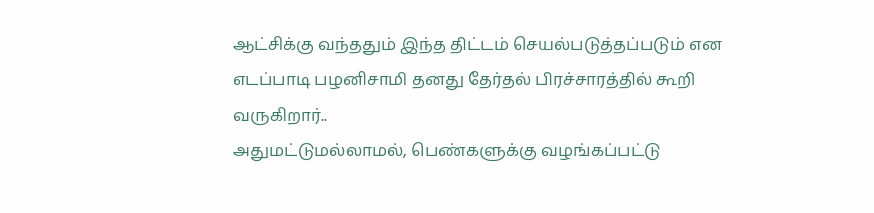ஆட்சிக்கு வந்ததும் இந்த திட்டம் செயல்படுத்தப்படும் என எடப்பாடி பழனிசாமி தனது தேர்தல் பிரச்சாரத்தில் கூறி வருகிறார்..
அதுமட்டுமல்லாமல், பெண்களுக்கு வழங்கப்பட்டு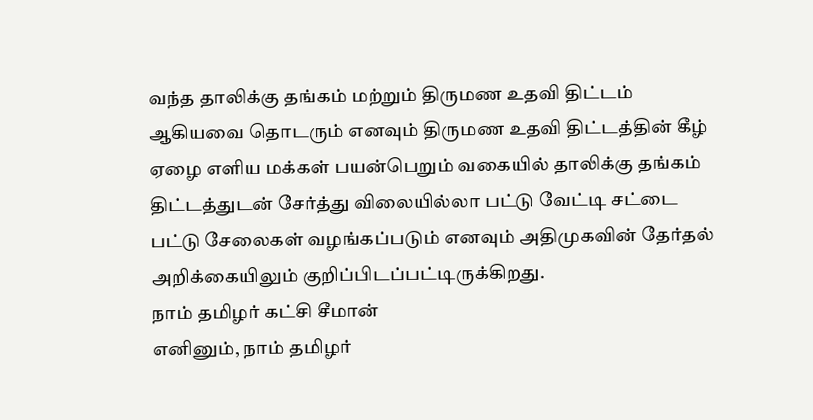வந்த தாலிக்கு தங்கம் மற்றும் திருமண உதவி திட்டம் ஆகியவை தொடரும் எனவும் திருமண உதவி திட்டத்தின் கீழ் ஏழை எளிய மக்கள் பயன்பெறும் வகையில் தாலிக்கு தங்கம் திட்டத்துடன் சேர்த்து விலையில்லா பட்டு வேட்டி சட்டை பட்டு சேலைகள் வழங்கப்படும் எனவும் அதிமுகவின் தேர்தல் அறிக்கையிலும் குறிப்பிடப்பட்டிருக்கிறது.
நாம் தமிழர் கட்சி சீமான்
எனினும், நாம் தமிழர்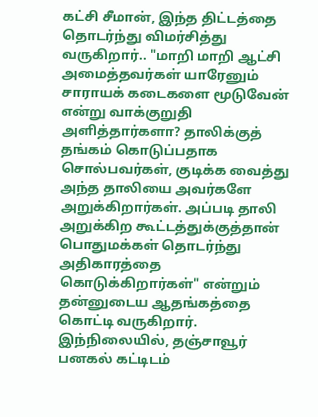கட்சி சீமான், இந்த திட்டத்தை தொடர்ந்து விமர்சித்து வருகிறார்.. "மாறி மாறி ஆட்சி அமைத்தவர்கள் யாரேனும் சாராயக் கடைகளை மூடுவேன் என்று வாக்குறுதி அளித்தார்களா? தாலிக்குத் தங்கம் கொடுப்பதாக சொல்பவர்கள், குடிக்க வைத்து அந்த தாலியை அவர்களே அறுக்கிறார்கள். அப்படி தாலி அறுக்கிற கூட்டத்துக்குத்தான் பொதுமக்கள் தொடர்ந்து அதிகாரத்தை கொடுக்கிறார்கள்" என்றும் தன்னுடைய ஆதங்கத்தை கொட்டி வருகிறார்.
இந்நிலையில், தஞ்சாவூர் பனகல் கட்டிடம்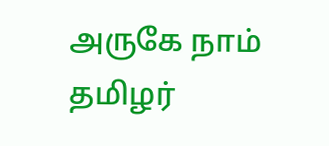அருகே நாம் தமிழர்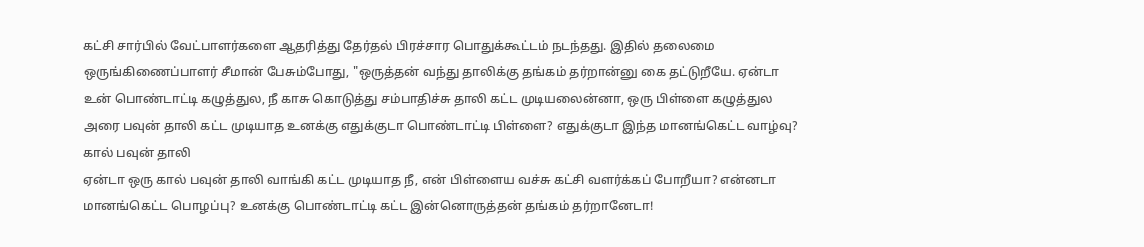கட்சி சார்பில் வேட்பாளர்களை ஆதரித்து தேர்தல் பிரச்சார பொதுக்கூட்டம் நடந்தது. இதில் தலைமை ஒருங்கிணைப்பாளர் சீமான் பேசும்போது, "ஒருத்தன் வந்து தாலிக்கு தங்கம் தர்றான்னு கை தட்டுறீயே. ஏன்டா உன் பொண்டாட்டி கழுத்துல, நீ காசு கொடுத்து சம்பாதிச்சு தாலி கட்ட முடியலைன்னா, ஒரு பிள்ளை கழுத்துல அரை பவுன் தாலி கட்ட முடியாத உனக்கு எதுக்குடா பொண்டாட்டி பிள்ளை? எதுக்குடா இந்த மானங்கெட்ட வாழ்வு?
கால் பவுன் தாலி
ஏன்டா ஒரு கால் பவுன் தாலி வாங்கி கட்ட முடியாத நீ, என் பிள்ளைய வச்சு கட்சி வளர்க்கப் போறீயா? என்னடா மானங்கெட்ட பொழப்பு? உனக்கு பொண்டாட்டி கட்ட இன்னொருத்தன் தங்கம் தர்றானேடா!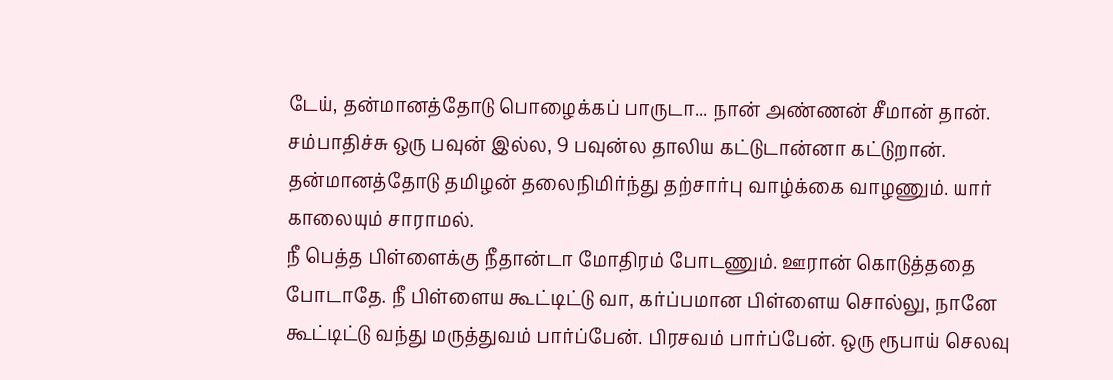டேய், தன்மானத்தோடு பொழைக்கப் பாருடா... நான் அண்ணன் சீமான் தான். சம்பாதிச்சு ஒரு பவுன் இல்ல, 9 பவுன்ல தாலிய கட்டுடான்னா கட்டுறான். தன்மானத்தோடு தமிழன் தலைநிமிர்ந்து தற்சார்பு வாழ்க்கை வாழணும். யார் காலையும் சாராமல்.
நீ பெத்த பிள்ளைக்கு நீதான்டா மோதிரம் போடணும். ஊரான் கொடுத்ததை போடாதே. நீ பிள்ளைய கூட்டிட்டு வா, கர்ப்பமான பிள்ளைய சொல்லு, நானே கூட்டிட்டு வந்து மருத்துவம் பார்ப்பேன். பிரசவம் பார்ப்பேன். ஒரு ரூபாய் செலவு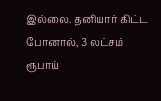இல்லை. தனியார் கிட்ட போனால், 3 லட்சம் ரூபாய்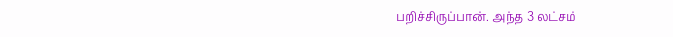பறிச்சிருப்பான். அந்த 3 லட்சம்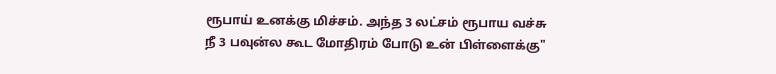ரூபாய் உனக்கு மிச்சம். அந்த 3 லட்சம் ரூபாய வச்சு நீ 3 பவுன்ல கூட மோதிரம் போடு உன் பிள்ளைக்கு"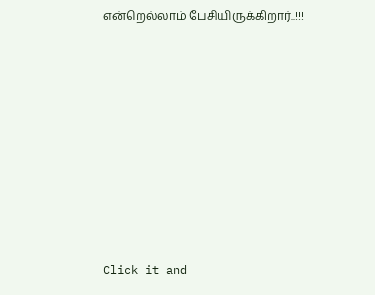என்றெல்லாம் பேசியிருக்கிறார்..!!!












Click it and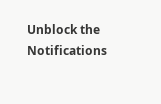Unblock the Notifications